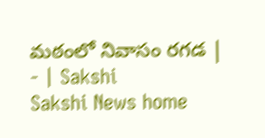మఠంలో నివాసం రగడ | - | Sakshi
Sakshi News home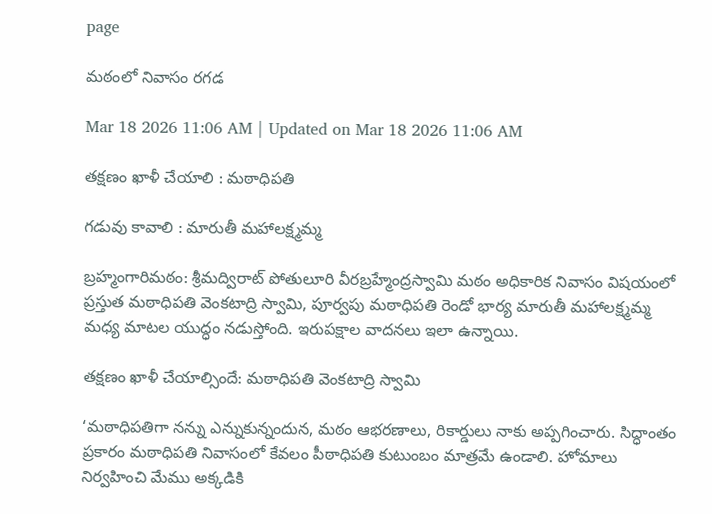page

మఠంలో నివాసం రగడ

Mar 18 2026 11:06 AM | Updated on Mar 18 2026 11:06 AM

తక్షణం ఖాళీ చేయాలి : మఠాధిపతి

గడువు కావాలి : మారుతీ మహాలక్ష్మమ్మ

బ్రహ్మంగారిమఠం: శ్రీమద్విరాట్‌ పోతులూరి వీరబ్రహ్మేంద్రస్వామి మఠం అధికారిక నివాసం విషయంలో ప్రస్తుత మఠాధిపతి వెంకటాద్రి స్వామి, పూర్వపు మఠాధిపతి రెండో భార్య మారుతీ మహాలక్ష్మమ్మ మధ్య మాటల యుద్ధం నడుస్తోంది. ఇరుపక్షాల వాదనలు ఇలా ఉన్నాయి.

తక్షణం ఖాళీ చేయాల్సిందే: మఠాధిపతి వెంకటాద్రి స్వామి

‘మఠాధిపతిగా నన్ను ఎన్నుకున్నందున, మఠం ఆభరణాలు, రికార్డులు నాకు అప్పగించారు. సిద్ధాంతం ప్రకారం మఠాధిపతి నివాసంలో కేవలం పీఠాధిపతి కుటుంబం మాత్రమే ఉండాలి. హోమాలు నిర్వహించి మేము అక్కడికి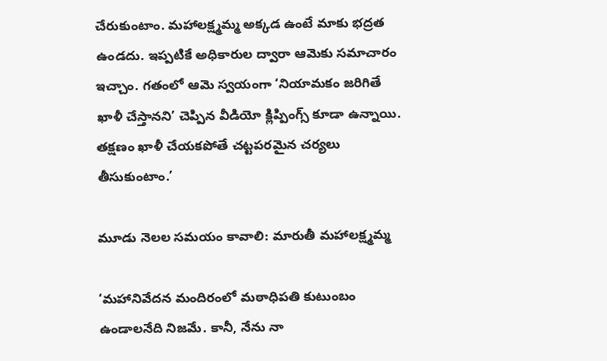చేరుకుంటాం. మహాలక్ష్మమ్మ అక్కడ ఉంటే మాకు భద్రత ఉండదు. ఇప్పటికే అధికారుల ద్వారా ఆమెకు సమాచారం ఇచ్చాం. గతంలో ఆమె స్వయంగా ‘నియామకం జరిగితే ఖాళీ చేస్తానని’ చెప్పిన వీడియో క్లిప్పింగ్స్‌ కూడా ఉన్నాయి. తక్షణం ఖాళీ చేయకపోతే చట్టపరమైన చర్యలు తీసుకుంటాం.’

మూడు నెలల సమయం కావాలి: మారుతీ మహాలక్ష్మమ్మ

‘మహానివేదన మందిరంలో మఠాధిపతి కుటుంబం ఉండాలనేది నిజమే. కానీ, నేను నా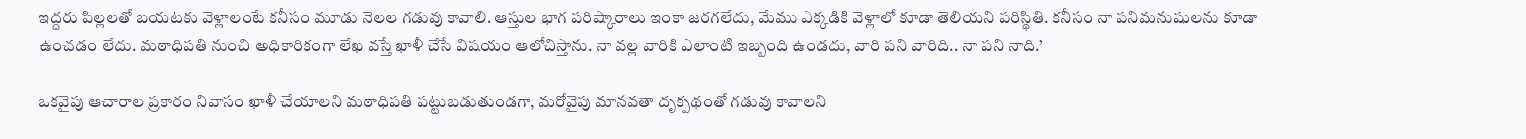ఇద్దరు పిల్లలతో బయటకు వెళ్లాలంటే కనీసం మూడు నెలల గడువు కావాలి. ఆస్తుల భాగ పరిష్కారాలు ఇంకా జరగలేదు, మేము ఎక్కడికి వెళ్లాలో కూడా తెలియని పరిస్థితి. కనీసం నా పనిమనుషులను కూడా ఉంచడం లేదు. మఠాధిపతి నుంచి అధికారికంగా లేఖ వస్తే ఖాళీ చేసే విషయం ఆలోచిస్తాను. నా వల్ల వారికి ఎలాంటి ఇబ్బంది ఉండదు, వారి పని వారిది.. నా పని నాది.’

ఒకవైపు ఆచారాల ప్రకారం నివాసం ఖాళీ చేయాలని మఠాధిపతి పట్టుబడుతుండగా, మరోవైపు మానవతా దృక్పథంతో గడువు కావాలని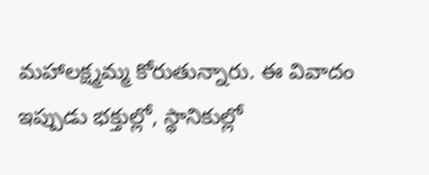మహాలక్ష్మమ్మ కోరుతున్నారు. ఈ వివాదం ఇప్పుడు భక్తుల్లో, స్థానికుల్లో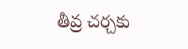తీవ్ర చర్చకు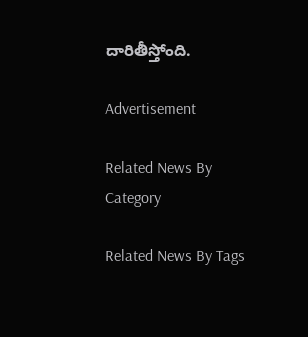దారితీస్తోంది.

Advertisement

Related News By Category

Related News By Tags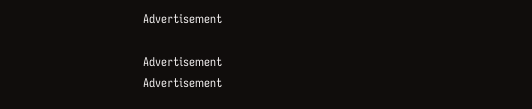Advertisement

Advertisement
Advertisement